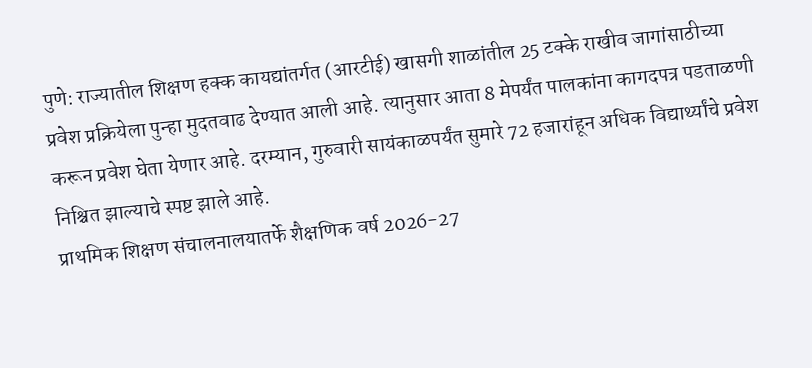पुणे: राज्यातील शिक्षण हक्क कायद्यांतर्गत (आरटीई) खासगी शाळांतील 25 टक्के राखीव जागांसाठीच्या प्रवेश प्रक्रियेला पुन्हा मुदतवाढ देण्यात आली आहे. त्यानुसार आता 8 मेपर्यंत पालकांना कागदपत्र पडताळणी करून प्रवेश घेता येणार आहे. दरम्यान, गुरुवारी सायंकाळपर्यंत सुमारे 72 हजारांहून अधिक विद्यार्थ्यांचे प्रवेश निश्चित झाल्याचे स्पष्ट झाले आहे.
प्राथमिक शिक्षण संचालनालयातर्फे शैक्षणिक वर्ष 2026-27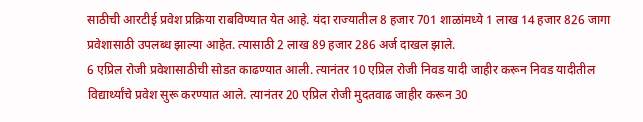साठीची आरटीई प्रवेश प्रक्रिया राबविण्यात येत आहे. यंदा राज्यातील 8 हजार 701 शाळांमध्ये 1 लाख 14 हजार 826 जागा प्रवेशासाठी उपलब्ध झाल्या आहेत. त्यासाठी 2 लाख 89 हजार 286 अर्ज दाखल झाले.
6 एप्रिल रोजी प्रवेशासाठीची सोडत काढण्यात आली. त्यानंतर 10 एप्रिल रोजी निवड यादी जाहीर करून निवड यादीतील विद्यार्थ्यांचे प्रवेश सुरू करण्यात आले. त्यानंतर 20 एप्रिल रोजी मुदतवाढ जाहीर करून 30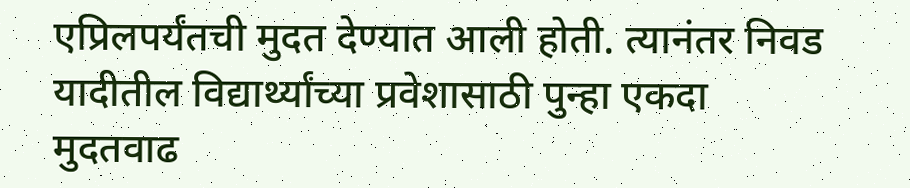एप्रिलपर्यंतची मुदत देण्यात आली होती. त्यानंतर निवड यादीतील विद्यार्थ्यांच्या प्रवेशासाठी पुन्हा एकदा मुदतवाढ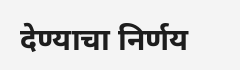देण्याचा निर्णय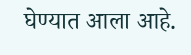घेण्यात आला आहे.